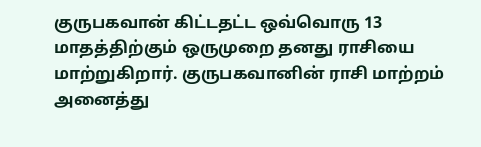குருபகவான் கிட்டதட்ட ஒவ்வொரு 13 மாதத்திற்கும் ஒருமுறை தனது ராசியை மாற்றுகிறார். குருபகவானின் ராசி மாற்றம் அனைத்து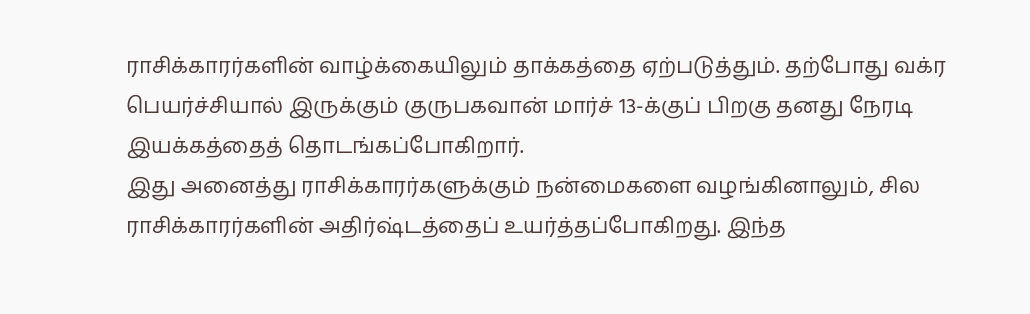ராசிக்காரர்களின் வாழ்க்கையிலும் தாக்கத்தை ஏற்படுத்தும். தற்போது வக்ர பெயர்ச்சியால் இருக்கும் குருபகவான் மார்ச் 13-க்குப் பிறகு தனது நேரடி இயக்கத்தைத் தொடங்கப்போகிறார்.
இது அனைத்து ராசிக்காரர்களுக்கும் நன்மைகளை வழங்கினாலும், சில ராசிக்காரர்களின் அதிர்ஷ்டத்தைப் உயர்த்தப்போகிறது. இந்த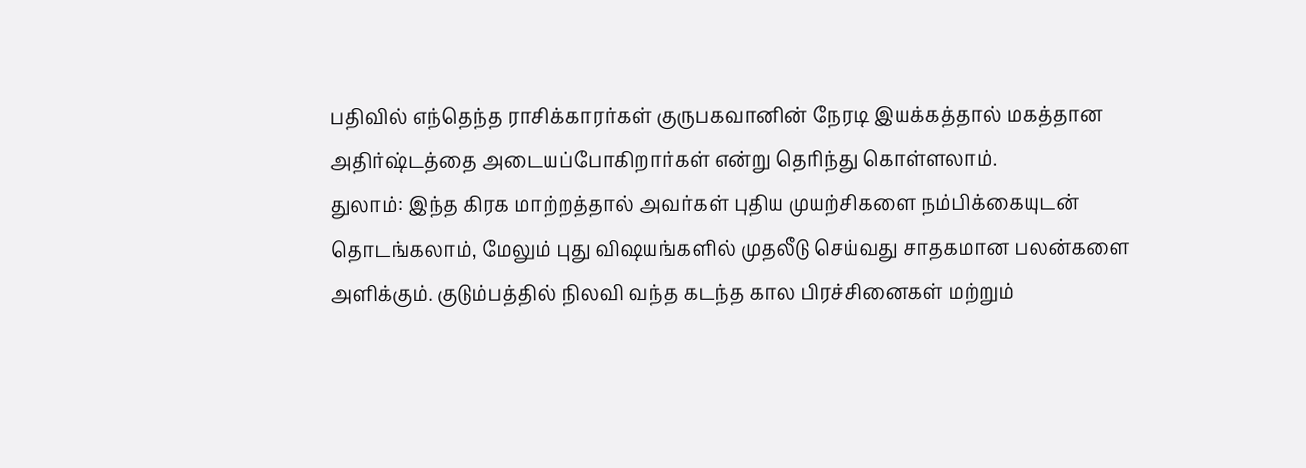பதிவில் எந்தெந்த ராசிக்காரர்கள் குருபகவானின் நேரடி இயக்கத்தால் மகத்தான அதிர்ஷ்டத்தை அடையப்போகிறார்கள் என்று தெரிந்து கொள்ளலாம்.
துலாம்: இந்த கிரக மாற்றத்தால் அவர்கள் புதிய முயற்சிகளை நம்பிக்கையுடன் தொடங்கலாம், மேலும் புது விஷயங்களில் முதலீடு செய்வது சாதகமான பலன்களை அளிக்கும். குடும்பத்தில் நிலவி வந்த கடந்த கால பிரச்சினைகள் மற்றும்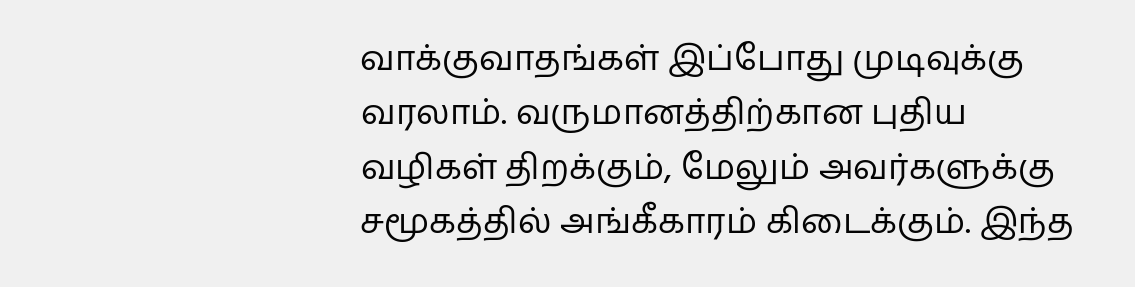வாக்குவாதங்கள் இப்போது முடிவுக்கு வரலாம். வருமானத்திற்கான புதிய வழிகள் திறக்கும், மேலும் அவர்களுக்கு சமூகத்தில் அங்கீகாரம் கிடைக்கும். இந்த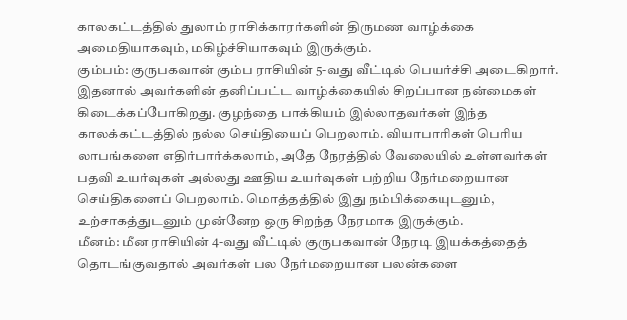காலகட்டத்தில் துலாம் ராசிக்காரர்களின் திருமண வாழ்க்கை அமைதியாகவும், மகிழ்ச்சியாகவும் இருக்கும்.
கும்பம்: குருபகவான் கும்ப ராசியின் 5-வது வீட்டில் பெயர்ச்சி அடைகிறார். இதனால் அவர்களின் தனிப்பட்ட வாழ்க்கையில் சிறப்பான நன்மைகள் கிடைக்கப்போகிறது. குழந்தை பாக்கியம் இல்லாதவர்கள் இந்த காலக்கட்டத்தில் நல்ல செய்தியைப் பெறலாம். வியாபாரிகள் பெரிய லாபங்களை எதிர்பார்க்கலாம், அதே நேரத்தில் வேலையில் உள்ளவர்கள் பதவி உயர்வுகள் அல்லது ஊதிய உயர்வுகள் பற்றிய நேர்மறையான செய்திகளைப் பெறலாம். மொத்தத்தில் இது நம்பிக்கையுடனும், உற்சாகத்துடனும் முன்னேற ஒரு சிறந்த நேரமாக இருக்கும்.
மீனம்: மீன ராசியின் 4-வது வீட்டில் குருபகவான் நேரடி இயக்கத்தைத் தொடங்குவதால் அவர்கள் பல நேர்மறையான பலன்களை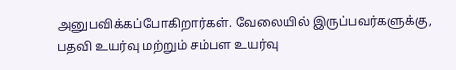அனுபவிக்கப்போகிறார்கள். வேலையில் இருப்பவர்களுக்கு, பதவி உயர்வு மற்றும் சம்பள உயர்வு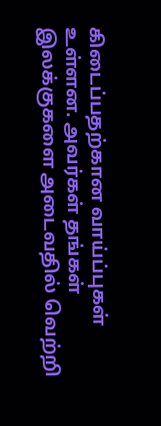கிடைப்பதற்கான வாய்ப்புகள் உள்ளன. அவர்கள் தங்கள் இலக்குகளை அடைவதில் வெற்றி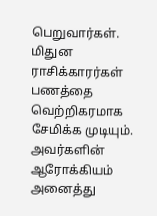பெறுவார்கள். மிதுன ராசிக்காரர்கள் பணத்தை வெற்றிகரமாக சேமிக்க முடியும். அவர்களின் ஆரோக்கியம் அனைத்து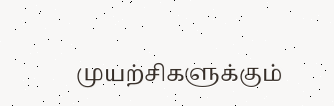முயற்சிகளுக்கும்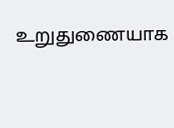உறுதுணையாக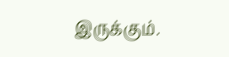இருக்கும்.